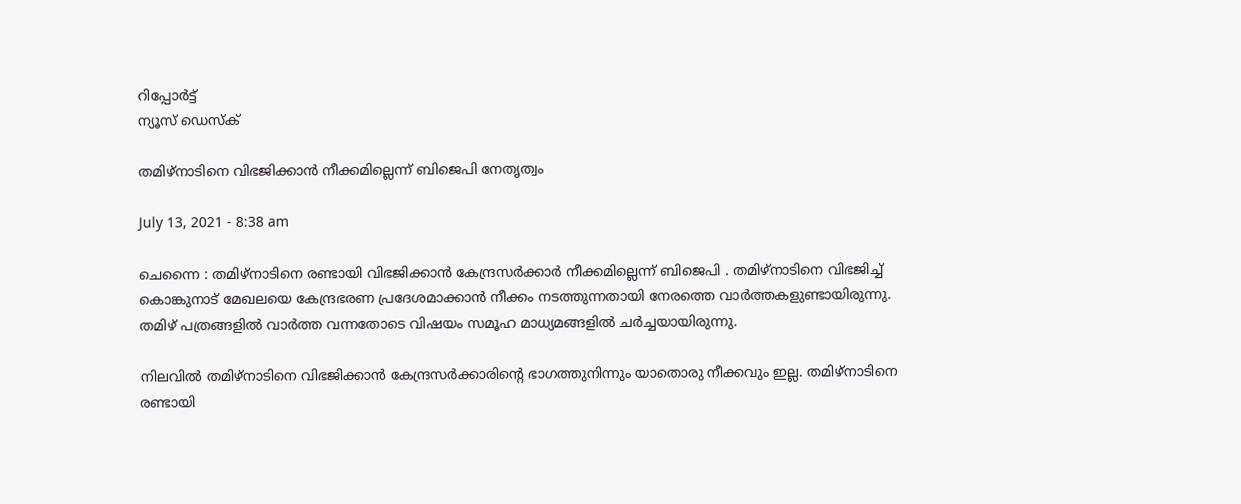റിപ്പോര്‍ട്ട്
ന്യൂസ് ഡെസ്ക്

തമിഴ്‌നാടിനെ വിഭജിക്കാന്‍ നീക്കമില്ലെന്ന്‌ ബിജെപി നേതൃത്വം

July 13, 2021 - 8:38 am

ചെന്നൈ : തമിഴ്‌നാടിനെ രണ്ടായി വിഭജിക്കാന്‍ കേന്ദ്രസര്‍ക്കാര്‍ നീക്കമില്ലെന്ന്‌ ബിജെപി . തമിഴ്‌നാടിനെ വിഭജിച്ച്‌ കൊങ്കുനാട്‌ മേഖലയെ കേന്ദ്രഭരണ പ്രദേശമാക്കാന്‍ നീക്കം നടത്തുന്നതായി നേരത്തെ വാര്‍ത്തകളുണ്ടായിരുന്നു. തമിഴ്‌ പത്രങ്ങളില്‍ വാര്‍ത്ത വന്നതോടെ വിഷയം സമൂഹ മാധ്യമങ്ങളില്‍ ചര്‍ച്ചയായിരുന്നു.

നിലവില്‍ തമിഴ്‌നാടിനെ വിഭജിക്കാന്‍ കേന്ദ്രസര്‍ക്കാരിന്‍റെ ഭാഗത്തുനിന്നും യാതൊരു നീക്കവും ഇല്ല. തമിഴ്‌നാടിനെ രണ്ടായി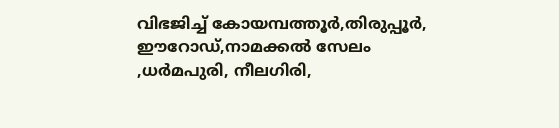വിഭജിച്ച്‌ കോയമ്പത്തൂര്‍,തിരുപ്പൂര്‍, ഈറോഡ്‌,നാമക്കല്‍ സേലം ,ധര്‍മപുരി, നീലഗിരി,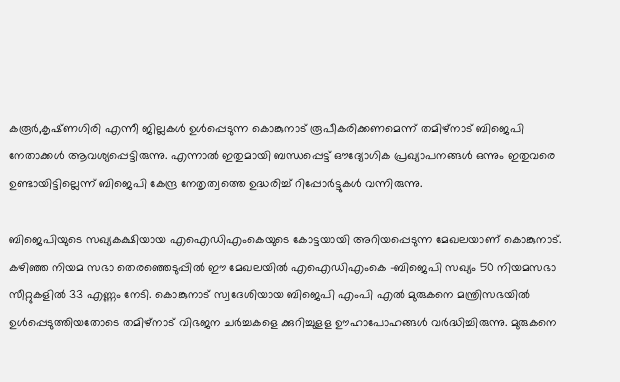കരൂര്‍,കൃഷ്‌ണഗിരി എന്നീ ജില്ലകള്‍ ഉള്‍പ്പെടുന്ന കൊങ്കുനാട്‌ രൂപീകരിക്കണമെന്ന്‌ തമിഴ്‌നാട്‌ ബിജെപി നേതാക്കള്‍ ആവശ്യപ്പെട്ടിരുന്നു. എന്നാല്‍ ഇതുമായി ബന്ധപ്പെട്ട്‌ ഔദ്യോഗിക പ്രഖ്യാപനങ്ങള്‍ ഒന്നും ഇതുവരെ ഉണ്ടായിട്ടില്ലെന്ന്‌ ബിജെപി കേന്ദ്ര നേതൃത്വത്തെ ഉദ്ധരിച്ച്‌ റിപ്പോര്‍ട്ടുകള്‍ വന്നിരുന്നു.

ബിജെപിയുടെ സഖ്യകക്ഷിയായ എഐഡിഎംകെയുടെ കോട്ടയായി അറിയപ്പെടുന്ന മേഖലയാണ്‌ കൊങ്കുനാട്‌. കഴിഞ്ഞ നിയമ സഭാ തെരഞ്ഞെടുപ്പില്‍ ഈ മേഖലയില്‍ എഐഡിഎംകെ -ബിജെപി സഖ്യം 50 നിയമസഭാ സീറ്റുകളില്‍ 33 എണ്ണം നേടി. കൊങ്കുനാട് സ്വദേശിയായ ബിജെപി എംപി എല്‍ മുരുകനെ മന്ത്രിസഭയില്‍ ഉള്‍പ്പെടുത്തിയതോടെ തമിഴ്‌നാട്‌ വിഭജന ചര്‍ച്ചകളെ ക്കുറിച്ചുളള ഊഹാപോഹങ്ങള്‍ വര്‍ദ്ധിച്ചിരുന്നു. മുരുകനെ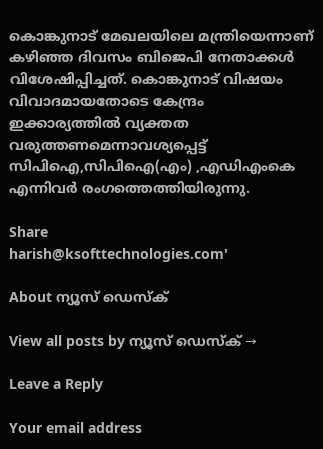കൊങ്കുനാട്‌ മേഖലയിലെ മന്ത്രിയെന്നാണ്‌ കഴിഞ്ഞ ദിവസം ബിജെപി നേതാക്കള്‍ വിശേഷിപ്പിച്ചത്‌. കൊങ്കുനാട്‌ വിഷയം വിവാദമായതോടെ കേന്ദ്രം ഇക്കാര്യത്തില്‍ വ്യക്തത വരുത്തണമെന്നാവശ്യപ്പെട്ട്‌ സിപിഐ,സിപിഐ(എം) ,എഡിഎംകെ എന്നിവര്‍ രംഗത്തെത്തിയിരുന്നു.

Share
harish@ksofttechnologies.com'

About ന്യൂസ് ഡെസ്ക്

View all posts by ന്യൂസ് ഡെസ്ക് →

Leave a Reply

Your email address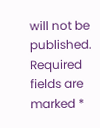will not be published. Required fields are marked *